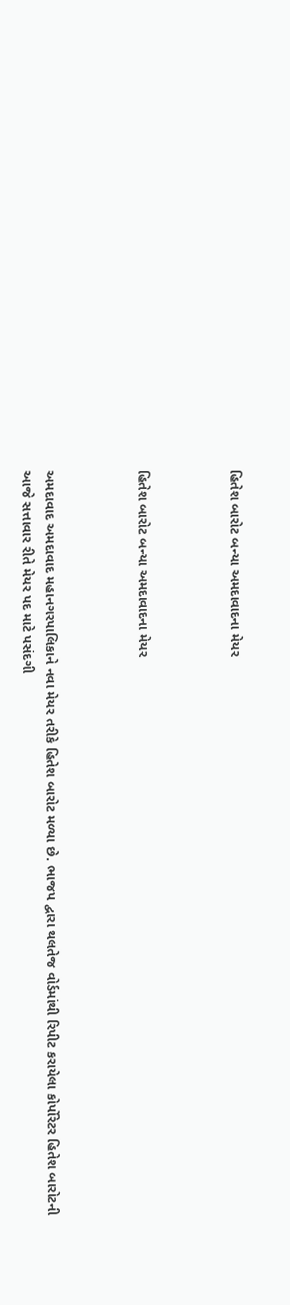હિતેશ બારોટ બન્યા અમદાવાદના મેયર



હિતેશ બારોટ બન્યા અમદાવાદના મેયર



અમદાવાદ અમદાવાદ મહાનગરપાલિકાને નવા મેયર તરીકે હિતેશ બારોટ મળ્યા છે. ભાજપ દ્વારા થલતેજ વોર્ડમાંથી રિપીટ કરાયેલા કોર્પોરેટર હિતેશ બારોટની આજે સત્તાવાર રીતે મેયર પદ માટે પસંદગી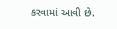કરવામાં આવી છે.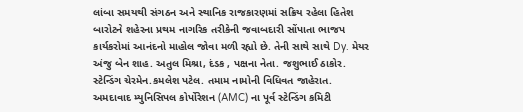લાંબા સમયથી સંગઠન અને સ્થાનિક રાજકારણમાં સક્રિય રહેલા હિતેશ બારોટને શહેરના પ્રથમ નાગરિક તરીકેની જવાબદારી સોંપાતા ભાજપ કાર્યકરોમાં આનંદનો માહોલ જોવા મળી રહ્યો છે. તેની સાથે સાથે Dy. મેયર અંજુ બેન શાહ. અતુલ મિશ્રા, દંડક , પક્ષના નેતા. જશુભાઈ ઠાકોર. સ્ટેન્ડિંગ ચેરમેન.કમલેશ પટેલ. તમામ નામોની વિધિવત જાહેરાત.
અમદાવાદ મ્યુનિસિપલ કોર્પોરેશન (AMC) ના પૂર્વ સ્ટેન્ડિંગ કમિટી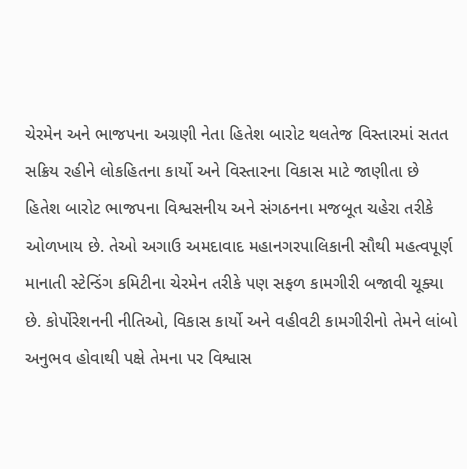ચેરમેન અને ભાજપના અગ્રણી નેતા હિતેશ બારોટ થલતેજ વિસ્તારમાં સતત સક્રિય રહીને લોકહિતના કાર્યો અને વિસ્તારના વિકાસ માટે જાણીતા છે
હિતેશ બારોટ ભાજપના વિશ્વસનીય અને સંગઠનના મજબૂત ચહેરા તરીકે ઓળખાય છે. તેઓ અગાઉ અમદાવાદ મહાનગરપાલિકાની સૌથી મહત્વપૂર્ણ માનાતી સ્ટેન્ડિંગ કમિટીના ચેરમેન તરીકે પણ સફળ કામગીરી બજાવી ચૂક્યા છે. કોર્પોરેશનની નીતિઓ, વિકાસ કાર્યો અને વહીવટી કામગીરીનો તેમને લાંબો અનુભવ હોવાથી પક્ષે તેમના પર વિશ્વાસ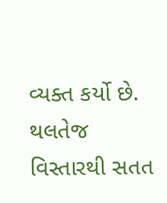વ્યક્ત કર્યો છે.
થલતેજ વિસ્તારથી સતત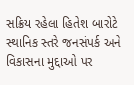સક્રિય રહેલા હિતેશ બારોટે સ્થાનિક સ્તરે જનસંપર્ક અને વિકાસના મુદ્દાઓ પર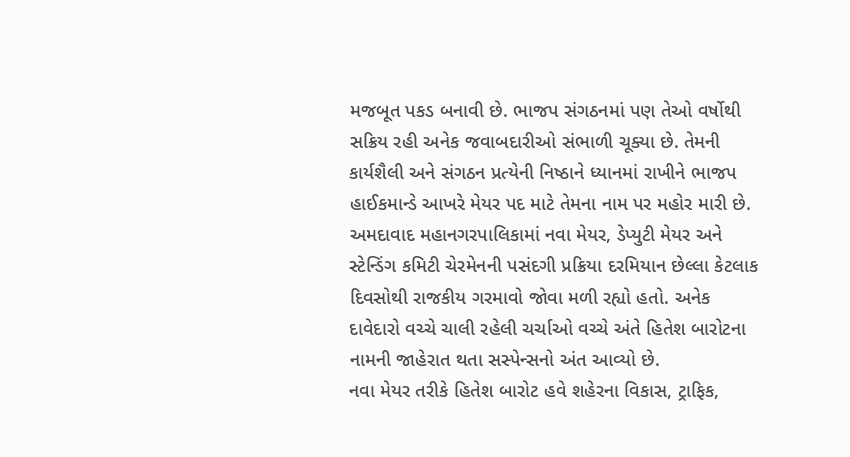મજબૂત પકડ બનાવી છે. ભાજપ સંગઠનમાં પણ તેઓ વર્ષોથી સક્રિય રહી અનેક જવાબદારીઓ સંભાળી ચૂક્યા છે. તેમની કાર્યશૈલી અને સંગઠન પ્રત્યેની નિષ્ઠાને ધ્યાનમાં રાખીને ભાજપ હાઈકમાન્ડે આખરે મેયર પદ માટે તેમના નામ પર મહોર મારી છે.
અમદાવાદ મહાનગરપાલિકામાં નવા મેયર, ડેપ્યુટી મેયર અને સ્ટેન્ડિંગ કમિટી ચેરમેનની પસંદગી પ્રક્રિયા દરમિયાન છેલ્લા કેટલાક દિવસોથી રાજકીય ગરમાવો જોવા મળી રહ્યો હતો. અનેક દાવેદારો વચ્ચે ચાલી રહેલી ચર્ચાઓ વચ્ચે અંતે હિતેશ બારોટના નામની જાહેરાત થતા સસ્પેન્સનો અંત આવ્યો છે.
નવા મેયર તરીકે હિતેશ બારોટ હવે શહેરના વિકાસ, ટ્રાફિક,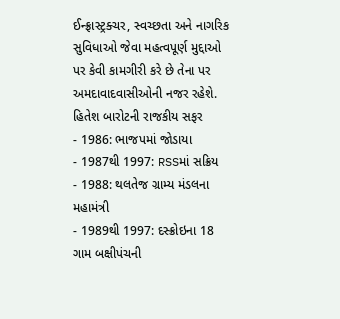ઈન્ફ્રાસ્ટ્રક્ચર, સ્વચ્છતા અને નાગરિક સુવિધાઓ જેવા મહત્વપૂર્ણ મુદ્દાઓ પર કેવી કામગીરી કરે છે તેના પર અમદાવાદવાસીઓની નજર રહેશે.
હિતેશ બારોટની રાજકીય સફર
- 1986: ભાજપમાં જોડાયા
- 1987થી 1997: RSSમાં સક્રિય
- 1988: થલતેજ ગ્રામ્ય મંડલના મહામંત્રી
- 1989થી 1997: દસ્ક્રોઇના 18 ગામ બક્ષીપંચની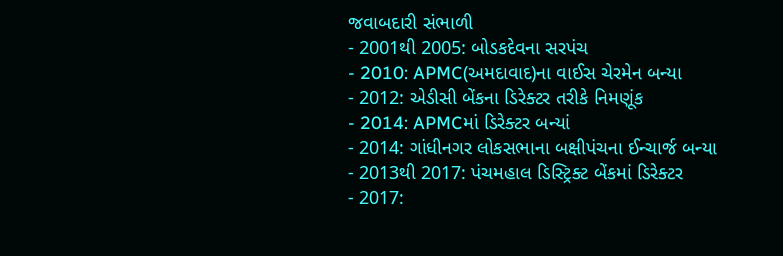જવાબદારી સંભાળી
- 2001થી 2005: બોડકદેવના સરપંચ
- 2010: APMC(અમદાવાદ)ના વાઈસ ચેરમેન બન્યા
- 2012: એડીસી બેંકના ડિરેક્ટર તરીકે નિમણૂંક
- 2014: APMCમાં ડિરેક્ટર બન્યાં
- 2014: ગાંધીનગર લોકસભાના બક્ષીપંચના ઈન્ચાર્જ બન્યા
- 2013થી 2017: પંચમહાલ ડિસ્ટ્રિક્ટ બેંકમાં ડિરેક્ટર
- 2017: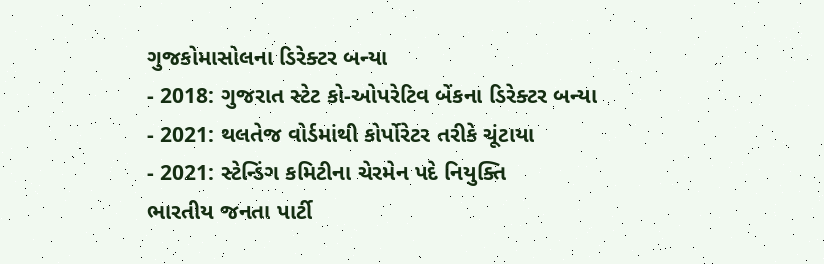ગુજકોમાસોલના ડિરેક્ટર બન્યા
- 2018: ગુજરાત સ્ટેટ કો-ઓપરેટિવ બેંકના ડિરેક્ટર બન્યા
- 2021: થલતેજ વોર્ડમાંથી કોર્પોરેટર તરીકે ચૂંટાયા
- 2021: સ્ટેન્ડિંગ કમિટીના ચેરમેન પદે નિયુક્તિ
ભારતીય જનતા પાર્ટી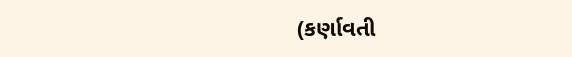(કર્ણાવતી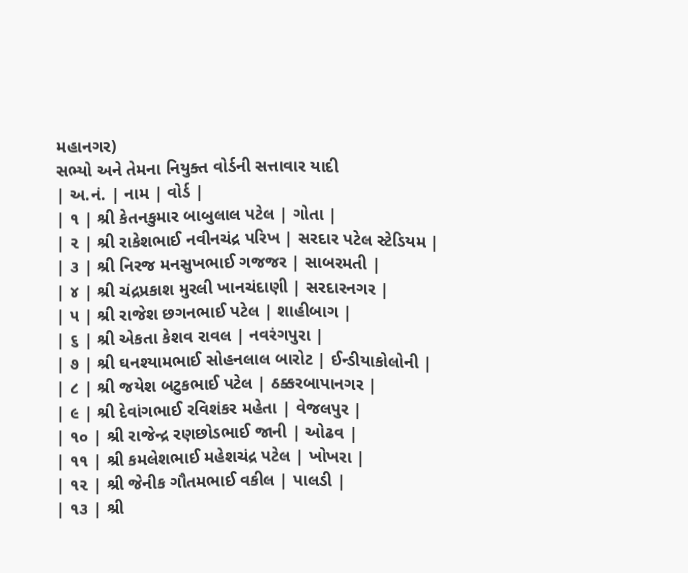મહાનગર)
સભ્યો અને તેમના નિયુક્ત વોર્ડની સત્તાવાર યાદી
| અ.નં. | નામ | વોર્ડ |
| ૧ | શ્રી કેતનકુમાર બાબુલાલ પટેલ | ગોતા |
| ૨ | શ્રી રાકેશભાઈ નવીનચંદ્ર પરિખ | સરદાર પટેલ સ્ટેડિયમ |
| ૩ | શ્રી નિરજ મનસુખભાઈ ગજજર | સાબરમતી |
| ૪ | શ્રી ચંદ્રપ્રકાશ મુરલી ખાનચંદાણી | સરદારનગર |
| ૫ | શ્રી રાજેશ છગનભાઈ પટેલ | શાહીબાગ |
| ૬ | શ્રી એકતા કેશવ રાવલ | નવરંગપુરા |
| ૭ | શ્રી ઘનશ્યામભાઈ સોહનલાલ બારોટ | ઈન્ડીયાકોલોની |
| ૮ | શ્રી જયેશ બટુકભાઈ પટેલ | ઠક્કરબાપાનગર |
| ૯ | શ્રી દેવાંગભાઈ રવિશંકર મહેતા | વેજલપુર |
| ૧૦ | શ્રી રાજેન્દ્ર રણછોડભાઈ જાની | ઓઢવ |
| ૧૧ | શ્રી કમલેશભાઈ મહેશચંદ્ર પટેલ | ખોખરા |
| ૧૨ | શ્રી જેનીક ગૌતમભાઈ વકીલ | પાલડી |
| ૧૩ | શ્રી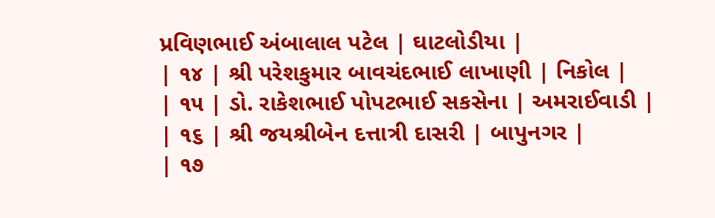પ્રવિણભાઈ અંબાલાલ પટેલ | ઘાટલોડીયા |
| ૧૪ | શ્રી પરેશકુમાર બાવચંદભાઈ લાખાણી | નિકોલ |
| ૧૫ | ડો. રાકેશભાઈ પોપટભાઈ સકસેના | અમરાઈવાડી |
| ૧૬ | શ્રી જયશ્રીબેન દત્તાત્રી દાસરી | બાપુનગર |
| ૧૭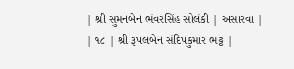| શ્રી સુમનબેન ભંવરસિંહ સોલંકી | અસારવા |
| ૧૮ | શ્રી રૂપલબેન સંદિપકુમાર ભટ્ટ |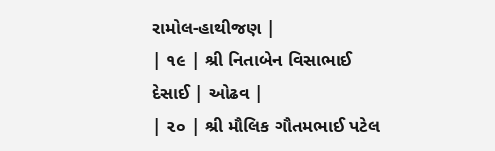રામોલ-હાથીજણ |
| ૧૯ | શ્રી નિતાબેન વિસાભાઈ દેસાઈ | ઓઢવ |
| ૨૦ | શ્રી મૌલિક ગૌતમભાઈ પટેલ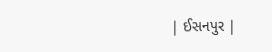| ઈસનપુર |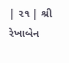| ૨૧ | શ્રી રેખાબેન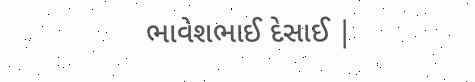ભાવેશભાઈ દેસાઈ |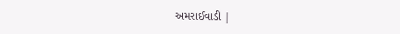અમરાઈવાડી |